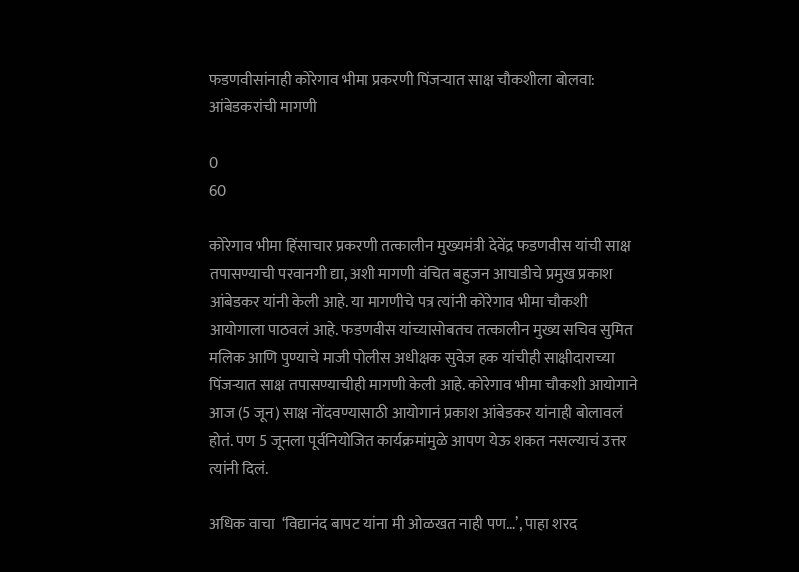फडणवीसांनाही कोरेगाव भीमा प्रकरणी पिंजऱ्यात साक्ष चौकशीला बोलवा: आंबेडकरांची मागणी

0
60

कोरेगाव भीमा हिंसाचार प्रकरणी तत्कालीन मुख्यमंत्री देवेंद्र फडणवीस यांची साक्ष तपासण्याची परवानगी द्या, अशी मागणी वंचित बहुजन आघाडीचे प्रमुख प्रकाश आंबेडकर यांनी केली आहे. या मागणीचे पत्र त्यांनी कोरेगाव भीमा चौकशी आयोगाला पाठवलं आहे. फडणवीस यांच्यासोबतच तत्कालीन मुख्य सचिव सुमित मलिक आणि पुण्याचे माजी पोलीस अधीक्षक सुवेज हक यांचीही साक्षीदाराच्या पिंजऱ्यात साक्ष तपासण्याचीही मागणी केली आहे. कोरेगाव भीमा चौकशी आयोगाने आज (5 जून) साक्ष नोंदवण्यासाठी आयोगानं प्रकाश आंबेडकर यांनाही बोलावलं होतं. पण 5 जूनला पूर्वनियोजित कार्यक्रमांमुळे आपण येऊ शकत नसल्याचं उत्तर त्यांनी दिलं.

अधिक वाचा  ‘विद्यानंद बापट यांना मी ओळखत नाही पण…’, पाहा शरद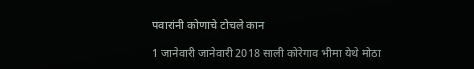पवारांनी कोणाचे टोचले कान

1 जानेवारी जानेवारी 2018 साली कोरेगाव भीमा येथे मोठा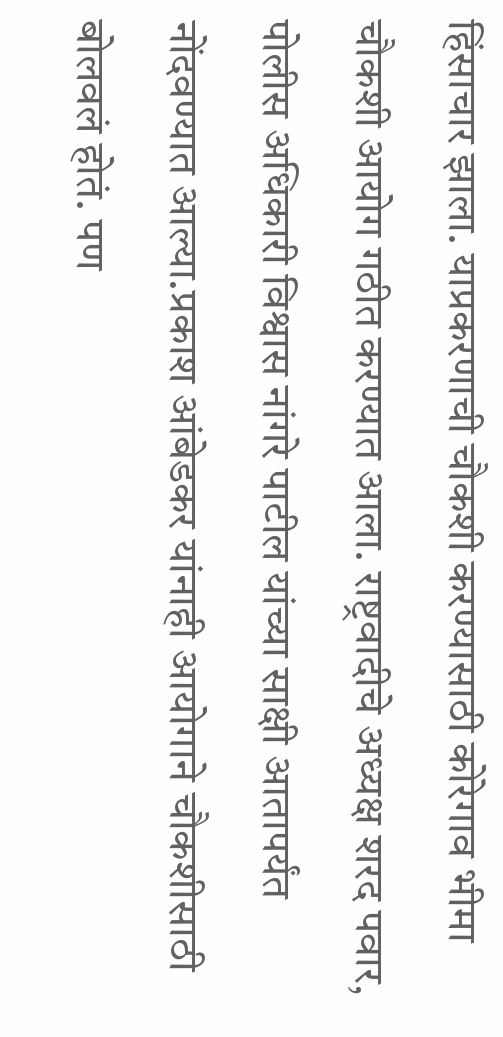हिंसाचार झाला. याप्रकरणाची चौकशी करण्यासाठी कोरेगाव भीमा चौकशी आयोग गठीत करण्यात आला. राष्ट्रवादीचे अध्यक्ष शरद पवार, पोलीस अधिकारी विश्वास नांगरे पाटील यांच्या साक्षी आतापर्यंत नोंदवण्यात आल्या.प्रकाश आंबेडकर यांनाही आयोगाने चौकशीसाठी बोलवलं होतं. पण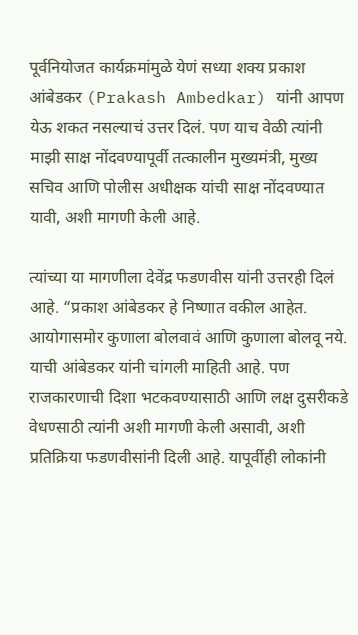पूर्वनियोजत कार्यक्रमांमुळे येणं सध्या शक्य प्रकाश आंबेडकर (Prakash Ambedkar) यांनी आपण येऊ शकत नसल्याचं उत्तर दिलं. पण याच वेळी त्यांनी माझी साक्ष नोंदवण्यापूर्वी तत्कालीन मुख्यमंत्री, मुख्य सचिव आणि पोलीस अधीक्षक यांची साक्ष नोंदवण्यात यावी, अशी मागणी केली आहे.

त्यांच्या या मागणीला देवेंद्र फडणवीस यांनी उत्तरही दिलं आहे. “प्रकाश आंबेडकर हे निष्णात वकील आहेत. आयोगासमोर कुणाला बोलवावं आणि कुणाला बोलवू नये. याची आंबेडकर यांनी चांगली माहिती आहे. पण राजकारणाची दिशा भटकवण्यासाठी आणि लक्ष दुसरीकडे वेधण्साठी त्यांनी अशी मागणी केली असावी, अशी प्रतिक्रिया फडणवीसांनी दिली आहे. यापूर्वीही लोकांनी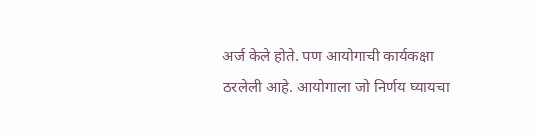अर्ज केले होते. पण आयोगाची कार्यकक्षा ठरलेली आहे. आयोगाला जो निर्णय घ्यायचा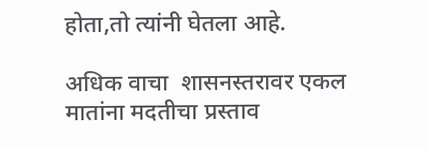होता,तो त्यांनी घेतला आहे.

अधिक वाचा  शासनस्तरावर एकल मातांना मदतीचा प्रस्ताव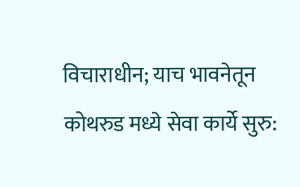विचाराधीन; याच भावनेतून कोथरुड मध्ये सेवा कार्ये सुरु: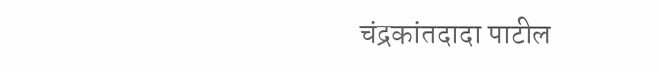चंद्रकांतदादा पाटील